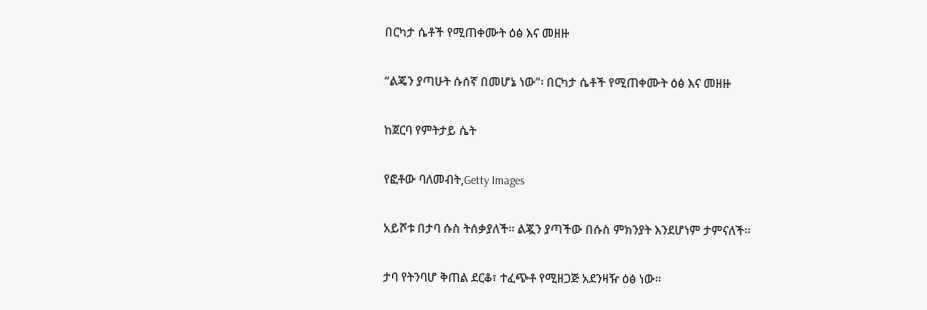በርካታ ሴቶች የሚጠቀሙት ዕፅ እና መዘዙ

“ልጄን ያጣሁት ሱሰኛ በመሆኔ ነው”፡ በርካታ ሴቶች የሚጠቀሙት ዕፅ እና መዘዙ

ከጀርባ የምትታይ ሴት

የፎቶው ባለመብት,Getty Images

አይሾቱ በታባ ሱስ ትሰቃያለች። ልጇን ያጣችው በሱስ ምክንያት እንደሆነም ታምናለች።

ታባ የትንባሆ ቅጠል ደርቆ፣ ተፈጭቶ የሚዘጋጅ አደንዛዥ ዕፅ ነው።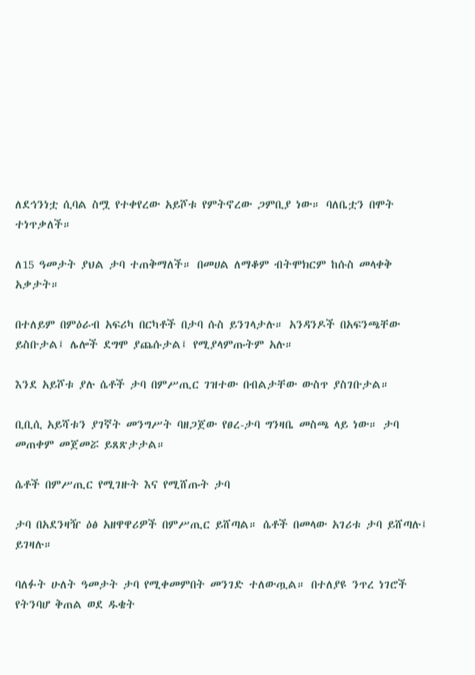ለደኅንነቷ ሲባል ስሟ የተቀየረው አይሾቱ የምትኖረው ጋምቢያ ነው። ባለቤቷን በሞት ተነጥቃለች።

ለ15 ዓመታት ያህል ታባ ተጠቅማለች። በመሀል ለማቆም ብትሞክርም ከሱስ መላቀቅ አቃታት።

በተለይም በምዕራብ አፍሪካ በርካቶች በታባ ሱስ ይንገላታሉ። አንዳንዶች በአፍንጫቸው ይስቡታል፤ ሌሎች ደግሞ ያጨሱታል፤ የሚያላምጡትም አሉ።

እንደ አይሾቱ ያሉ ሴቶች ታባ በምሥጢር ገዝተው በብልታቸው ውስጥ ያስገቡታል።

ቢቢሲ አይሻቱን ያገኛት መንግሥት ባዘጋጀው የፀረ-ታባ ግንዛቤ መስጫ ላይ ነው። ታባ መጠቀም መጀመሯ ይጸጽታታል።

ሴቶች በምሥጢር የሚገዙት እና የሚሸጡት ታባ

ታባ በአደንዛዥ ዕፅ አዘዋዋሪዎች በምሥጢር ይሸጣል። ሴቶች በመላው አገሪቱ ታባ ይሸጣሉ፤ ይገዛሉ።

ባለፉት ሁለት ዓመታት ታባ የሚቀመምበት መንገድ ተለውጧል። በተለያዩ ንጥረ ነገሮች የትንባሆ ቅጠል ወደ ዱቄት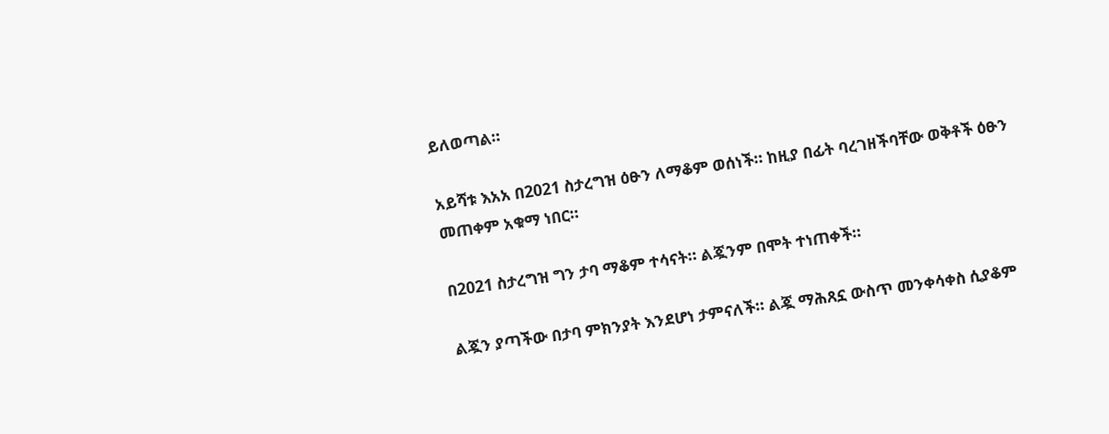ይለወጣል።

አይሻቱ እአአ በ2021 ስታረግዝ ዕፁን ለማቆም ወሰነች። ከዚያ በፊት ባረገዘችባቸው ወቅቶች ዕፁን መጠቀም አቁማ ነበር።

በ2021 ስታረግዝ ግን ታባ ማቆም ተሳናት። ልጇንም በሞት ተነጠቀች።

ልጇን ያጣችው በታባ ምክንያት እንደሆነ ታምናለች። ልጇ ማሕጸኗ ውስጥ መንቀሳቀስ ሲያቆም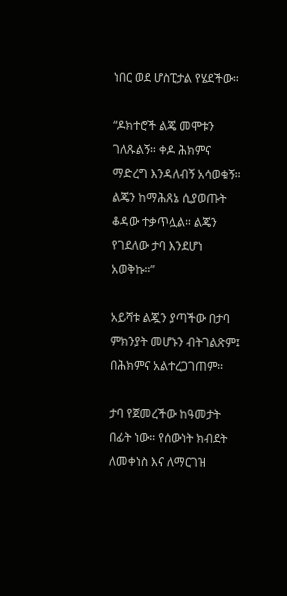ነበር ወደ ሆስፒታል የሄደችው።

“ዶክተሮች ልጄ መሞቱን ገለጹልኝ። ቀዶ ሕክምና ማድረግ እንዳለብኝ አሳወቁኝ። ልጄን ከማሕጸኔ ሲያወጡት ቆዳው ተቃጥሏል። ልጄን የገደለው ታባ እንደሆነ አወቅኩ።”

አይሻቱ ልጇን ያጣችው በታባ ምክንያት መሆኑን ብትገልጽም፤ በሕክምና አልተረጋገጠም።

ታባ የጀመረችው ከዓመታት በፊት ነው። የሰውነት ክብደት ለመቀነስ እና ለማርገዝ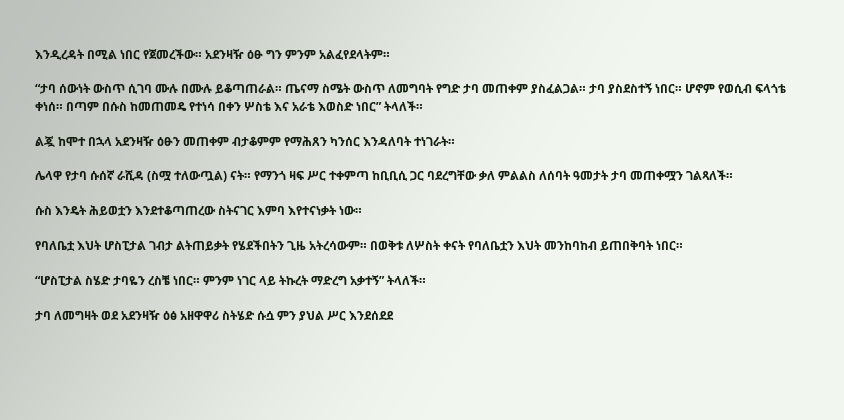እንዲረዳት በሚል ነበር የጀመረችው። አደንዛዥ ዕፁ ግን ምንም አልፈየደላትም።

“ታባ ሰውነት ውስጥ ሲገባ ሙሉ በሙሉ ይቆጣጠራል። ጤናማ ስሜት ውስጥ ለመግባት የግድ ታባ መጠቀም ያስፈልጋል። ታባ ያስደስተኝ ነበር። ሆኖም የወሲብ ፍላጎቴ ቀነሰ። በጣም በሱስ ከመጠመዴ የተነሳ በቀን ሦስቴ እና አራቴ እወስድ ነበር” ትላለች።

ልጇ ከሞተ በኋላ አደንዛዥ ዕፁን መጠቀም ብታቆምም የማሕጸን ካንሰር እንዳለባት ተነገራት።

ሌላዋ የታባ ሱሰኛ ራሺዳ (ስሟ ተለውጧል) ናት። የማንጎ ዛፍ ሥር ተቀምጣ ከቢቢሲ ጋር ባደረግቸው ቃለ ምልልስ ለሰባት ዓመታት ታባ መጠቀሟን ገልጻለች።

ሱስ እንዴት ሕይወቷን እንደተቆጣጠረው ስትናገር እምባ እየተናነቃት ነው።

የባለቤቷ እህት ሆስፒታል ገብታ ልትጠይቃት የሄደችበትን ጊዜ አትረሳውም። በወቅቱ ለሦስት ቀናት የባለቤቷን እህት መንከባከብ ይጠበቅባት ነበር።

“ሆስፒታል ስሄድ ታባዬን ረስቼ ነበር። ምንም ነገር ላይ ትኩረት ማድረግ አቃተኝ” ትላለች።

ታባ ለመግዛት ወደ አደንዛዥ ዕፅ አዘዋዋሪ ስትሄድ ሱሷ ምን ያህል ሥር እንደሰደደ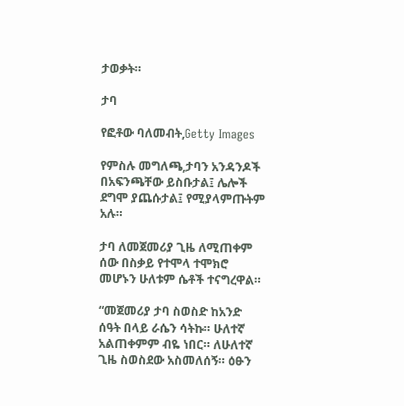ታወቃት።

ታባ

የፎቶው ባለመብት,Getty Images

የምስሉ መግለጫ,ታባን አንዳንዶች በአፍንጫቸው ይስቡታል፤ ሌሎች ደግሞ ያጨሱታል፤ የሚያላምጡትም አሉ።

ታባ ለመጀመሪያ ጊዜ ለሚጠቀም ሰው በስቃይ የተሞላ ተሞክሮ መሆኑን ሁለቱም ሴቶች ተናግረዋል።

“መጀመሪያ ታባ ስወስድ ከአንድ ሰዓት በላይ ራሴን ሳትኩ። ሁለተኛ አልጠቀምም ብዬ ነበር። ለሁለተኛ ጊዜ ስወስደው አስመለሰኝ። ዕፁን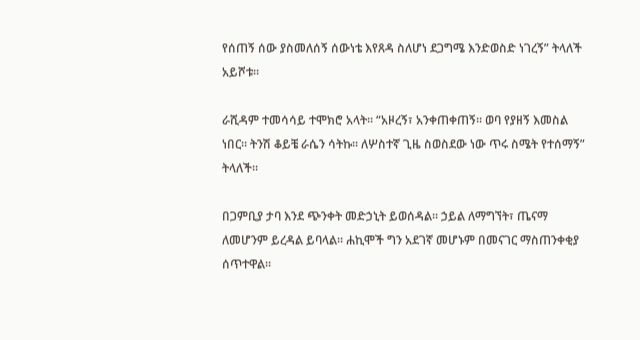የሰጠኝ ሰው ያስመለሰኝ ሰውነቴ እየጸዳ ስለሆነ ደጋግሜ እንድወስድ ነገረኝ” ትላለች አይሾቱ።

ራሺዳም ተመሳሳይ ተሞክሮ አላት። “አዞረኝ፣ አንቀጠቀጠኝ። ወባ የያዘኝ እመስል ነበር። ትንሽ ቆይቼ ራሴን ሳትኩ። ለሦስተኛ ጊዜ ስወስደው ነው ጥሩ ስሜት የተሰማኝ” ትላለች።

በጋምቢያ ታባ እንደ ጭንቀት መድኃኒት ይወሰዳል። ኃይል ለማግኘት፣ ጤናማ ለመሆንም ይረዳል ይባላል። ሐኪሞች ግን አደገኛ መሆኑም በመናገር ማስጠንቀቂያ ሰጥተዋል።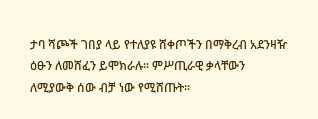ታባ ሻጮች ገበያ ላይ የተለያዩ ሸቀጦችን በማቅረብ አደንዛዥ ዕፁን ለመሸፈን ይሞክራሉ። ምሥጢራዊ ቃላቸውን ለሚያውቅ ሰው ብቻ ነው የሚሸጡት።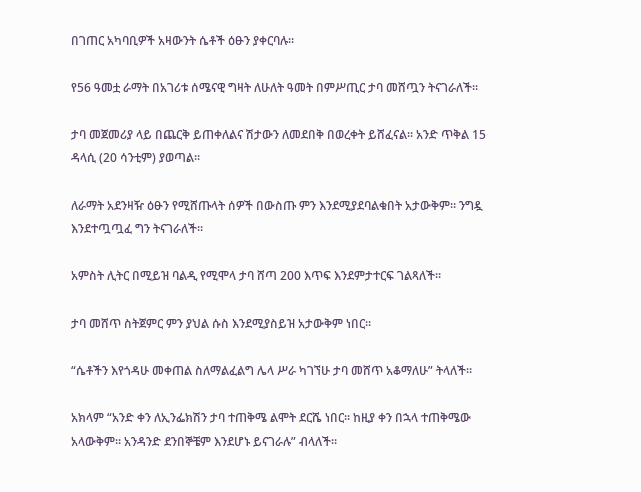በገጠር አካባቢዎች አዛውንት ሴቶች ዕፁን ያቀርባሉ።

የ56 ዓመቷ ራማት በአገሪቱ ሰሜናዊ ግዛት ለሁለት ዓመት በምሥጢር ታባ መሸጧን ትናገራለች።

ታባ መጀመሪያ ላይ በጨርቅ ይጠቀለልና ሽታውን ለመደበቅ በወረቀት ይሸፈናል። አንድ ጥቅል 15 ዳላሲ (20 ሳንቲም) ያወጣል።

ለራማት አደንዛዥ ዕፁን የሚሸጡላት ሰዎች በውስጡ ምን እንደሚያደባልቁበት አታውቅም። ንግዷ እንደተጧጧፈ ግን ትናገራለች።

አምስት ሊትር በሚይዝ ባልዲ የሚሞላ ታባ ሸጣ 200 እጥፍ እንደምታተርፍ ገልጻለች።

ታባ መሸጥ ስትጀምር ምን ያህል ሱስ እንደሚያስይዝ አታውቅም ነበር።

“ሴቶችን እየጎዳሁ መቀጠል ስለማልፈልግ ሌላ ሥራ ካገኘሁ ታባ መሸጥ አቆማለሁ” ትላለች።

አክላም “አንድ ቀን ለኢንፌክሽን ታባ ተጠቅሜ ልሞት ደርሼ ነበር። ከዚያ ቀን በኋላ ተጠቅሜው አላውቅም። አንዳንድ ደንበኞቼም እንደሆኑ ይናገራሉ” ብላለች።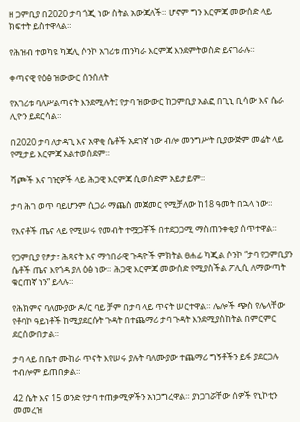ዘ ጋምቢያ በ2020 ታባ ጎጂ ነው ስትል አውጃለች። ሆኖም ግን እርምጃ መውሰድ ላይ ክፍተት ይስተዋላል።

የሕዝብ ተወካዩ ካጃሊ ሶንኮ አገሪቱ ጠንካራ እርምጃ እንደምትወስድ ይናገራሉ።

ቀጣናዊ የዕፅ ዝውውር ሰንሰለት

የአገሪቱ ባለሥልጣናት እንደሚሉት፤ የታባ ዝውውር ከጋምቢያ አልፎ በጊኒ ቢሳው እና ሴራ ሊዮን ይደርሳል።

በ2020 ታባ ለታዳጊ እና አዋቂ ሴቶች አደገኛ ነው ብሎ መንግሥት ቢያውጅም መሬት ላይ የሚታይ እርምጃ አልተወሰደም።

ሻጮች እና ገዢዎች ላይ ሕጋዊ እርምጃ ሲወሰድም አይታይም።

ታባ ሕገ ወጥ ባይሆንም ሲጋራ ማጨስ መጀመር የሚቻለው ከ18 ዓመት በኋላ ነው።

የእናቶች ጤና ላይ የሚሠሩ የመብት ተሟጋቾች በተደጋጋሚ ማስጠንቀቂያ ሰጥተዋል።

የጋምቢያ የፆታ፣ ሕጻናት እና ማኅበራዊ ጉዳዮች ምክትል ፀሐፊ ካጂል ሶንኮ “ታባ የጋምቢያን ሴቶች ጤና እየጎዳ ያለ ዕፅ ነው። ሕጋዊ እርምጃ መውሰድ የሚያስችል ፖሊሲ ለማውጣት ቁርጠኛ ነን” ይላሉ።

የሕክምና ባለሙያው ዶ/ር ባይ ቻም በታባ ላይ ጥናት ሠርተዋል። ሌሎች ጭስ የሌላቸው የቶባኮ ዓይነቶች ከሚያደርሱት ጉዳት በተጨማሪ ታባ ጉዳት እንደሚያስከትል በምርምር ደርሰውበታል።

ታባ ላይ በቤተ ሙከራ ጥናት እየሠሩ ያሉት ባለሙያው ተጨማሪ ግኝቶችን ይፋ ያደርጋሉ ተብሎም ይጠበቃል።

42 ሴት እና 15 ወንድ የታባ ተጠቃሚዎችን አነጋግረዋል። ያነጋገሯቸው ሰዎች የኒኮቲን መመረዝ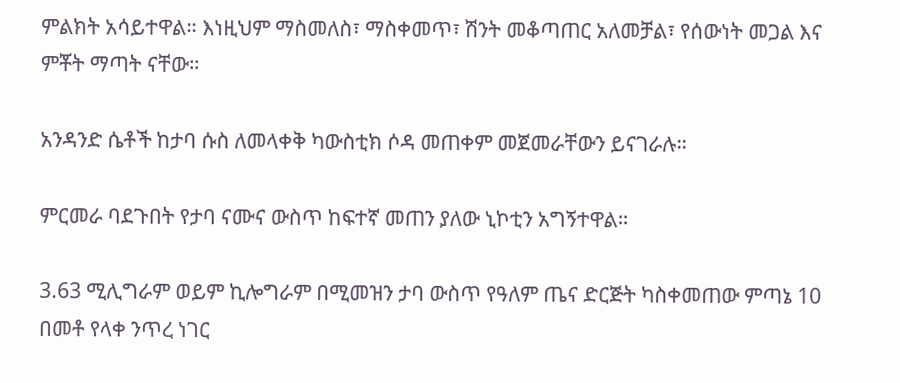ምልክት አሳይተዋል። እነዚህም ማስመለስ፣ ማስቀመጥ፣ ሽንት መቆጣጠር አለመቻል፣ የሰውነት መጋል እና ምቾት ማጣት ናቸው።

አንዳንድ ሴቶች ከታባ ሱስ ለመላቀቅ ካውስቲክ ሶዳ መጠቀም መጀመራቸውን ይናገራሉ።

ምርመራ ባደጉበት የታባ ናሙና ውስጥ ከፍተኛ መጠን ያለው ኒኮቲን አግኝተዋል።

3.63 ሚሊግራም ወይም ኪሎግራም በሚመዝን ታባ ውስጥ የዓለም ጤና ድርጅት ካስቀመጠው ምጣኔ 10 በመቶ የላቀ ንጥረ ነገር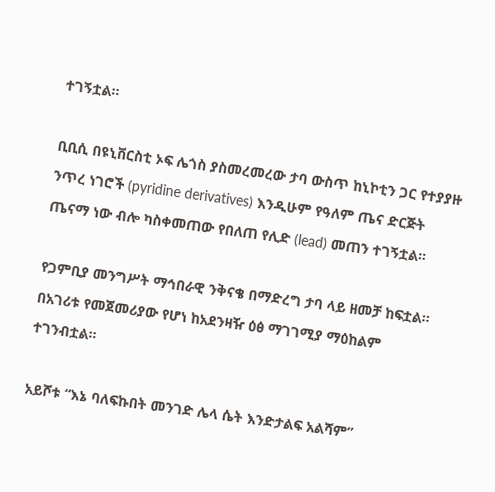ተገኝቷል።

ቢቢሲ በዩኒቨርስቲ ኦፍ ሌጎስ ያስመረመረው ታባ ውስጥ ከኒኮቲን ጋር የተያያዙ ንጥረ ነገሮች (pyridine derivatives) እንዲሁም የዓለም ጤና ድርጅት ጤናማ ነው ብሎ ካስቀመጠው የበለጠ የሊድ (lead) መጠን ተገኝቷል።

የጋምቢያ መንግሥት ማኅበራዊ ንቅናቄ በማድረግ ታባ ላይ ዘመቻ ከፍቷል። በአገሪቱ የመጀመሪያው የሆነ ከአደንዛዥ ዕፅ ማገገሚያ ማዕከልም ተገንብቷል።

አይሾቱ “እኔ ባለፍኩበት መንገድ ሌላ ሴት እንድታልፍ አልሻም”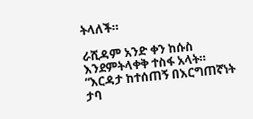ትላለች።

ራሺዳም አንድ ቀን ከሱስ እንደምትላቀቅ ተስፋ አላት። “እርዳታ ከተሰጠኝ በእርግጠኛነት ታባ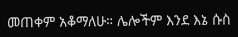መጠቀም አቆማለሁ። ሌሎችም እንደ እኔ ሱስ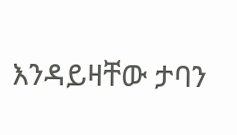እንዳይዛቸው ታባን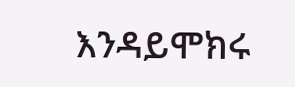እንዳይሞክሩ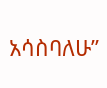አሳስባለሁ”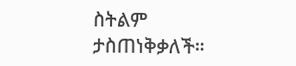ስትልም ታስጠነቅቃለች።